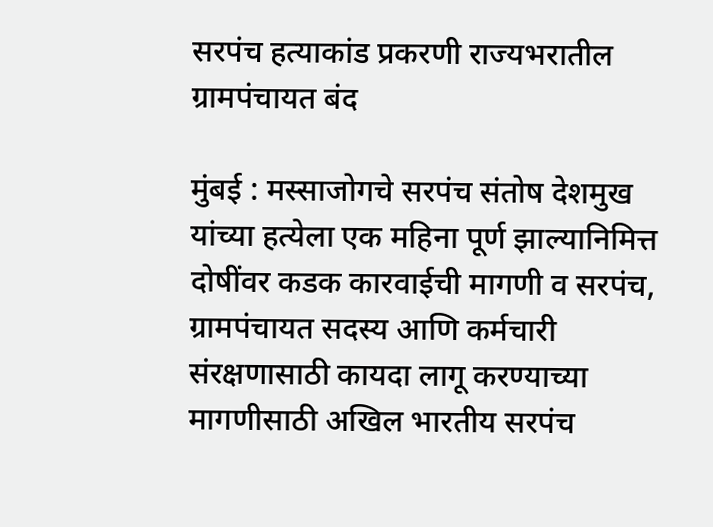सरपंच हत्याकांड प्रकरणी राज्यभरातील ग्रामपंचायत बंद

मुंबई : मस्साजोगचे सरपंच संतोष देशमुख यांच्या हत्येला एक महिना पूर्ण झाल्यानिमित्त दोषींवर कडक कारवाईची मागणी व सरपंच, ग्रामपंचायत सदस्य आणि कर्मचारी संरक्षणासाठी कायदा लागू करण्याच्या मागणीसाठी अखिल भारतीय सरपंच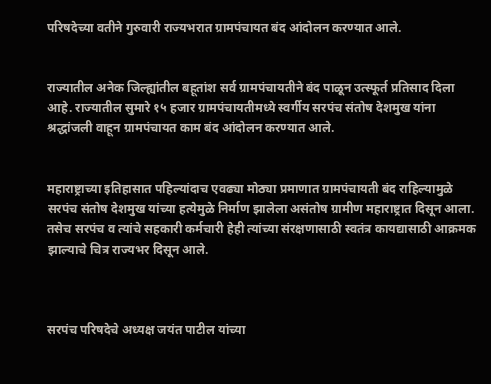परिषदेच्या वतीने गुरुवारी राज्यभरात ग्रामपंचायत बंद आंदोलन करण्यात आले.


राज्यातील अनेक जिल्ह्यांतील बहूतांश सर्व ग्रामपंचायतीने बंद पाळून उत्स्फूर्त प्रतिसाद दिला आहे. राज्यातील सुमारे १५ हजार ग्रामपंचायतीमध्ये स्वर्गीय सरपंच संतोष देशमुख यांना श्रद्धांजली वाहून ग्रामपंचायत काम बंद आंदोलन करण्यात आले.


महाराष्ट्राच्या इतिहासात पहिल्यांदाच एवढ्या मोठ्या प्रमाणात ग्रामपंचायती बंद राहिल्यामुळे सरपंच संतोष देशमुख यांच्या हत्येमुळे निर्माण झालेला असंतोष ग्रामीण महाराष्ट्रात दिसून आला. तसेच सरपंच व त्यांचे सहकारी कर्मचारी हेही त्यांच्या संरक्षणासाठी स्वतंत्र कायद्यासाठी आक्रमक झाल्याचे चित्र राज्यभर दिसून आले.



सरपंच परिषदेचे अध्यक्ष जयंत पाटील यांच्या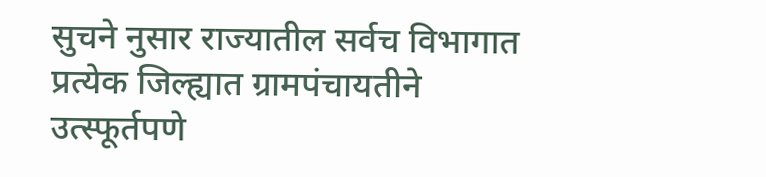सुचने नुसार राज्यातील सर्वच विभागात प्रत्येक जिल्ह्यात ग्रामपंचायतीने उत्स्फूर्तपणे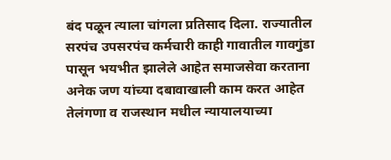बंद पळून त्याला चांगला प्रतिसाद दिला. राज्यातील सरपंच उपसरपंच कर्मचारी काही गावातील गावगुंडा पासून भयभीत झालेले आहेत समाजसेवा करताना अनेक जण यांच्या दबावाखाली काम करत आहेत तेलंगणा व राजस्थान मधील न्यायालयाच्या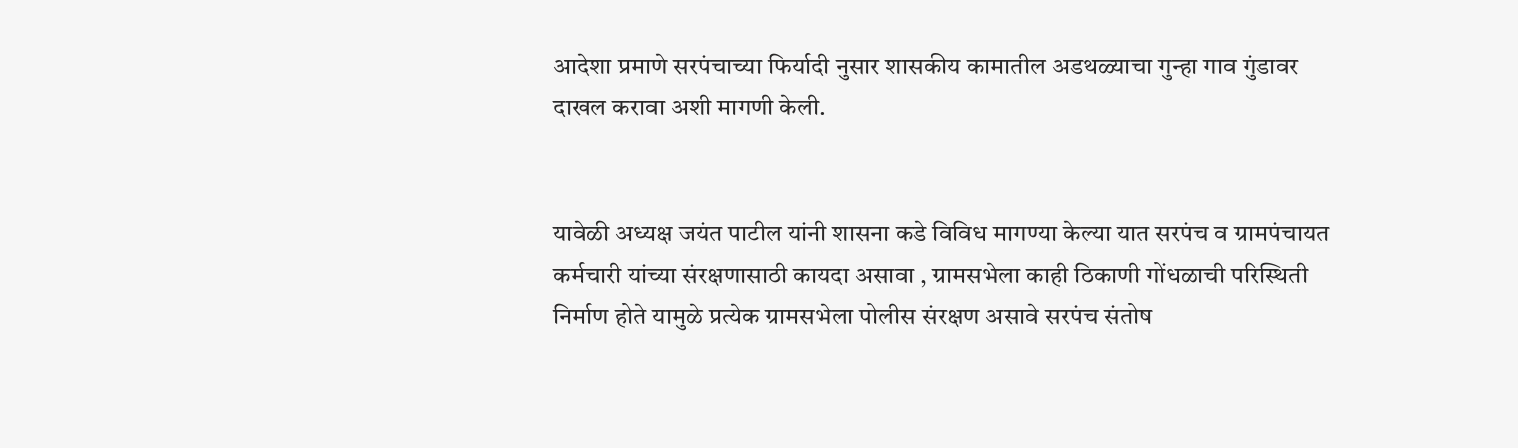आदेशा प्रमाणे सरपंचाच्या फिर्यादी नुसार शासकीय कामातील अडथळ्याचा गुन्हा गाव गुंडावर दाखल करावा अशी मागणी केली.


यावेळी अध्यक्ष जयंत पाटील यांनी शासना कडे विविध मागण्या केल्या यात सरपंच व ग्रामपंचायत कर्मचारी यांच्या संरक्षणासाठी कायदा असावा , ग्रामसभेला काही ठिकाणी गोंधळाची परिस्थिती निर्माण होते यामुळे प्रत्येक ग्रामसभेला पोलीस संरक्षण असावे सरपंच संतोष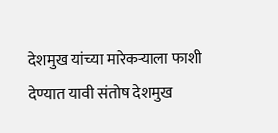देशमुख यांच्या मारेकऱ्याला फाशी देण्यात यावी संतोष देशमुख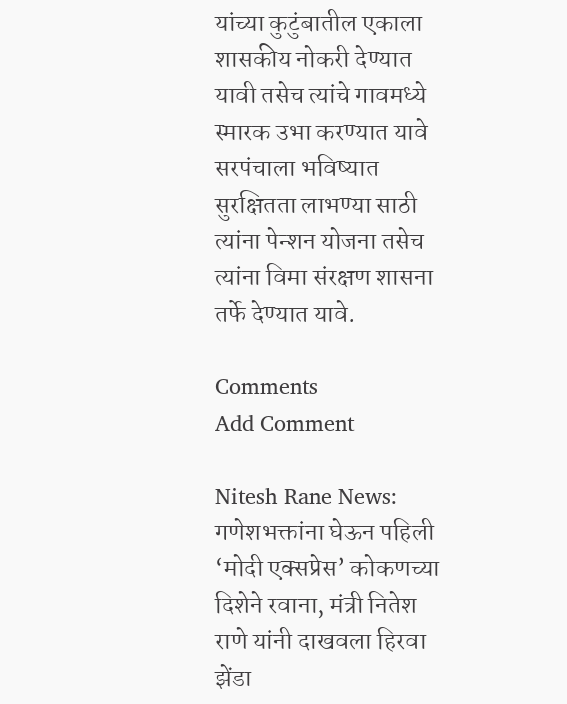यांच्या कुटुंबातील एकाला शासकीय नोकरी देण्यात यावी तसेच त्यांचे गावमध्ये स्मारक उभा करण्यात यावे सरपंचाला भविष्यात सुरक्षितता लाभण्या साठी त्यांना पेन्शन योजना तसेच त्यांना विमा संरक्षण शासना तर्फे देण्यात यावे.

Comments
Add Comment

Nitesh Rane News: गणेशभक्तांना घेऊन पहिली ‘मोदी एक्सप्रेस’ कोकणच्या दिशेने रवाना, मंत्री नितेश राणे यांनी दाखवला हिरवा झेंडा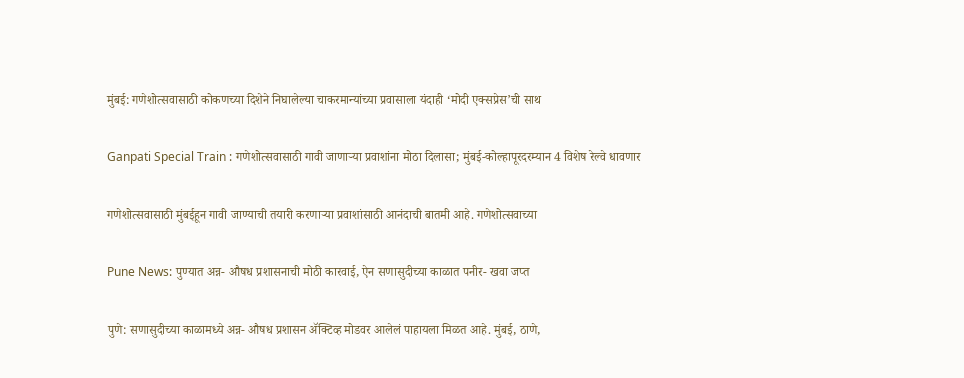मुंबई: गणेशोत्सवासाठी कोकणच्या दिशेने निघालेल्या चाकरमान्यांच्या प्रवासाला यंदाही ‘मोदी एक्सप्रेस’ची साथ

Ganpati Special Train : गणेशोत्सवासाठी गावी जाणाऱ्या प्रवाशांना मोठा दिलासा; मुंबई-कोल्हापूरदरम्यान 4 विशेष रेल्वे धावणार

गणेशोत्सवासाठी मुंबईहून गावी जाण्याची तयारी करणाऱ्या प्रवाशांसाठी आनंदाची बातमी आहे. गणेशोत्सवाच्या

Pune News: पुण्यात अन्न- औषध प्रशासनाची मोठी कारवाई, ऐन सणासुदीच्या काळात पनीर- खवा जप्त

पुणे: सणासुदीच्या काळामध्ये अन्न- औषध प्रशासन ॲक्टिव्ह मोडवर आलेलं पाहायला मिळत आहे. मुंबई, ठाणे,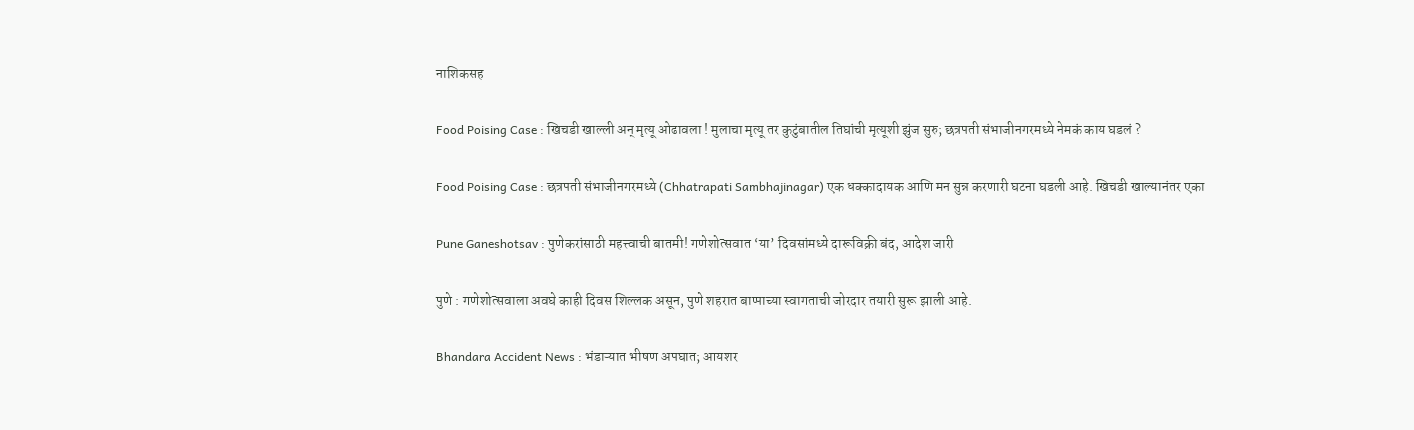नाशिकसह

Food Poising Case : खिचडी खाल्ली अन् मृत्यू ओढावला ! मुलाचा मृत्यू तर कुटुंबातील तिघांची मृत्यूशी झुंज सुरु; छत्रपती संभाजीनगरमध्ये नेमकं काय घडलं ?

Food Poising Case : छत्रपती संभाजीनगरमध्ये (Chhatrapati Sambhajinagar) एक धक्कादायक आणि मन सुन्न करणारी घटना घडली आहे. खिचडी खाल्यानंतर एका

Pune Ganeshotsav : पुणेकरांसाठी महत्त्वाची बातमी! गणेशोत्सवात ‘या’ दिवसांमध्ये दारूविक्री बंद, आदेश जारी

पुणे : गणेशोत्सवाला अवघे काही दिवस शिल्लक असून, पुणे शहरात बाप्पाच्या स्वागताची जोरदार तयारी सुरू झाली आहे.

Bhandara Accident News : भंडाऱ्यात भीषण अपघात; आयशर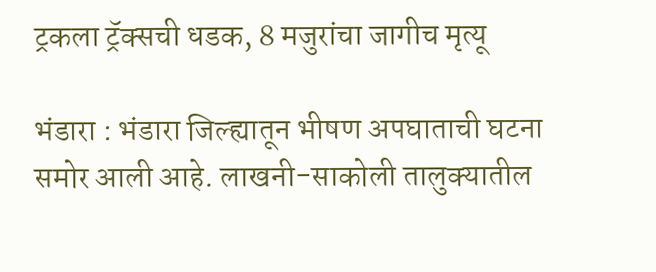ट्रकला ट्रॅक्सची धडक, 8 मजुरांचा जागीच मृत्यू

भंडारा : भंडारा जिल्ह्यातून भीषण अपघाताची घटना समोर आली आहे. लाखनी-साकोली तालुक्यातील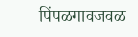पिंपळगावजवळ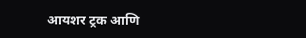आयशर ट्रक आणि